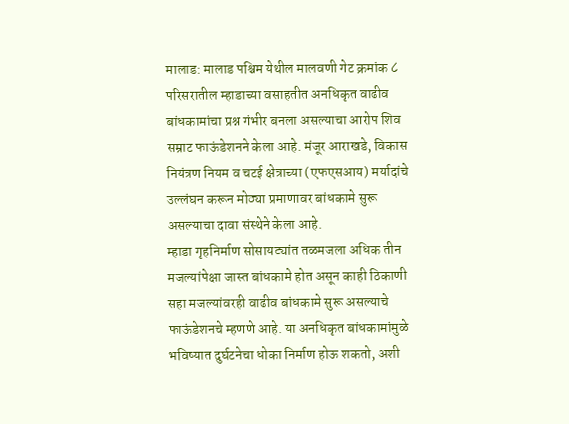मालाड: मालाड पश्चिम येथील मालवणी गेट क्रमांक ८ परिसरातील म्हाडाच्या वसाहतीत अनधिकृत वाढीव बांधकामांचा प्रश्न गंभीर बनला असल्याचा आरोप शिव सम्राट फाऊंडेशनने केला आहे. मंजूर आराखडे, विकास नियंत्रण नियम व चटई क्षेत्राच्या (एफएसआय) मर्यादांचे उल्लंघन करून मोठ्या प्रमाणावर बांधकामे सुरू असल्याचा दावा संस्थेने केला आहे.
म्हाडा गृहनिर्माण सोसायट्यांत तळमजला अधिक तीन मजल्यांपेक्षा जास्त बांधकामे होत असून काही ठिकाणी सहा मजल्यांवरही वाढीव बांधकामे सुरू असल्याचे फाऊंडेशनचे म्हणणे आहे. या अनधिकृत बांधकामांमुळे भविष्यात दुर्घटनेचा धोका निर्माण होऊ शकतो, अशी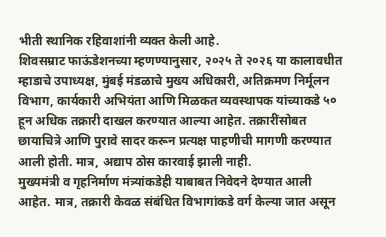भीती स्थानिक रहिवाशांनी व्यक्त केली आहे.
शिवसम्राट फाऊंडेशनच्या म्हणण्यानुसार, २०२५ ते २०२६ या कालावधीत म्हाडाचे उपाध्यक्ष, मुंबई मंडळाचे मुख्य अधिकारी, अतिक्रमण निर्मूलन विभाग, कार्यकारी अभियंता आणि मिळकत व्यवस्थापक यांच्याकडे ५० हून अधिक तक्रारी दाखल करण्यात आल्या आहेत. तक्रारींसोबत छायाचित्रे आणि पुरावे सादर करून प्रत्यक्ष पाहणीची मागणी करण्यात आली होती. मात्र, अद्याप ठोस कारवाई झाली नाही.
मुख्यमंत्री व गृहनिर्माण मंत्र्यांकडेही याबाबत निवेदने देण्यात आली आहेत. मात्र, तक्रारी केवळ संबंधित विभागांकडे वर्ग केल्या जात असून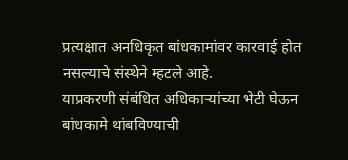प्रत्यक्षात अनधिकृत बांधकामांवर कारवाई होत नसल्याचे संस्थेने म्हटले आहे.
याप्रकरणी संबंधित अधिकाऱ्यांच्या भेटी घेऊन बांधकामे थांबविण्याची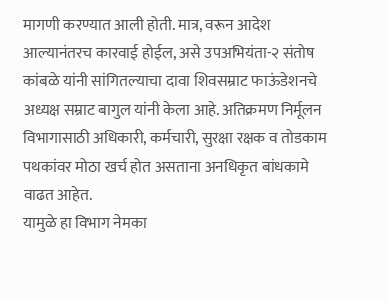मागणी करण्यात आली होती. मात्र, वरून आदेश आल्यानंतरच कारवाई होईल, असे उपअभियंता-२ संतोष कांबळे यांनी सांगितल्याचा दावा शिवसम्राट फाऊंडेशनचे अध्यक्ष सम्राट बागुल यांनी केला आहे. अतिक्रमण निर्मूलन विभागासाठी अधिकारी, कर्मचारी, सुरक्षा रक्षक व तोडकाम पथकांवर मोठा खर्च होत असताना अनधिकृत बांधकामे वाढत आहेत.
यामुळे हा विभाग नेमका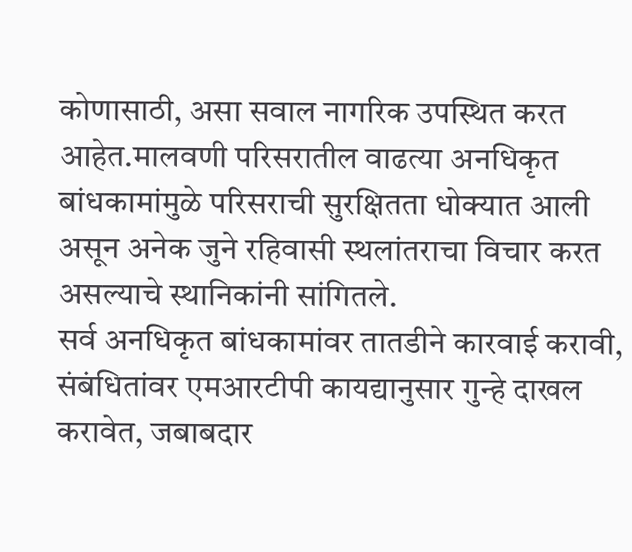कोणासाठी, असा सवाल नागरिक उपस्थित करत आहेत.मालवणी परिसरातील वाढत्या अनधिकृत बांधकामांमुळे परिसराची सुरक्षितता धोक्यात आली असून अनेक जुने रहिवासी स्थलांतराचा विचार करत असल्याचे स्थानिकांनी सांगितले.
सर्व अनधिकृत बांधकामांवर तातडीने कारवाई करावी, संबंधितांवर एमआरटीपी कायद्यानुसार गुन्हे दाखल करावेत, जबाबदार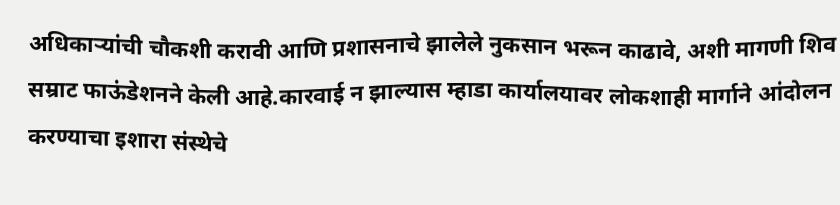अधिकाऱ्यांची चौकशी करावी आणि प्रशासनाचे झालेले नुकसान भरून काढावे, अशी मागणी शिव सम्राट फाऊंडेशनने केली आहे.कारवाई न झाल्यास म्हाडा कार्यालयावर लोकशाही मार्गाने आंदोलन करण्याचा इशारा संस्थेचे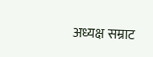अध्यक्ष सम्राट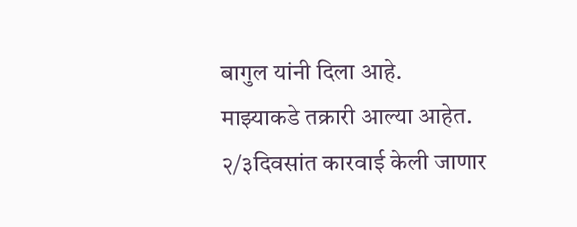बागुल यांनी दिला आहे.
माझ्याकडे तक्रारी आल्या आहेत. २/३दिवसांत कारवाई केली जाणार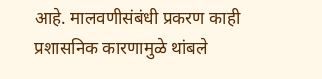आहे. मालवणीसंबंधी प्रकरण काही प्रशासनिक कारणामुळे थांबले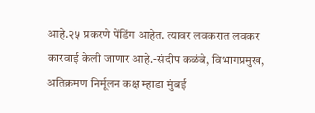आहे.२५ प्रकरणे पेंडिंग आहेत. त्यावर लवकरात लवकर कारवाई केली जाणार आहे.-संदीप कळंबे, विभागप्रमुख, अतिक्रमण निर्मूलन कक्ष म्हाडा मुंबई